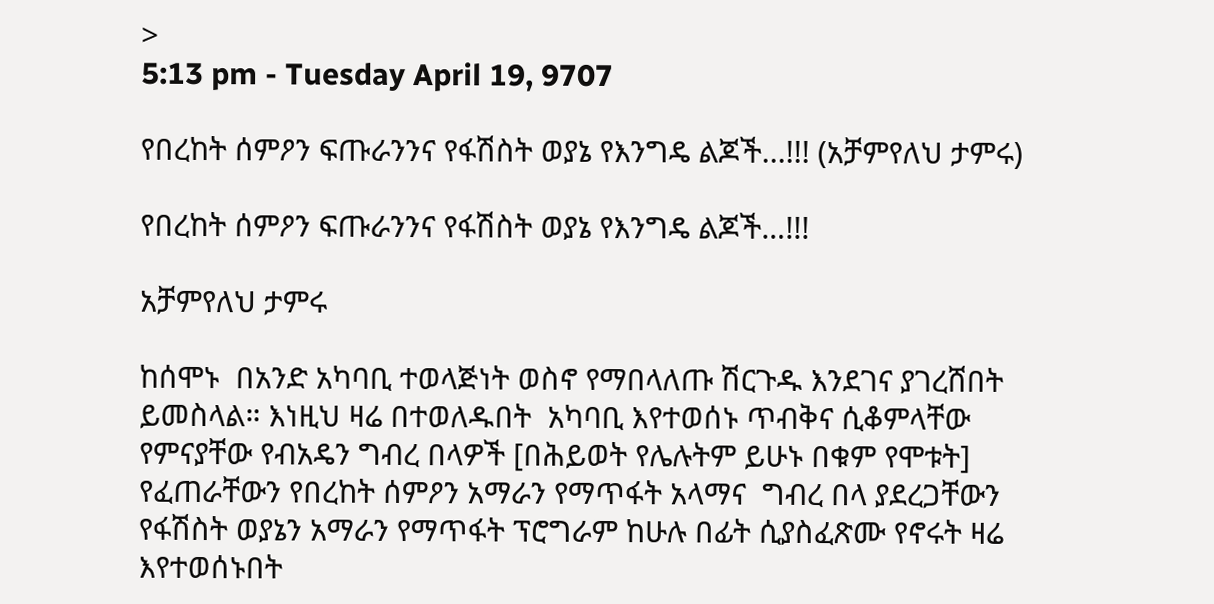>
5:13 pm - Tuesday April 19, 9707

የበረከት ሰምዖን ፍጡራንንና የፋሽስት ወያኔ የእንግዴ ልጆች...!!! (አቻምየለህ ታምሩ)

የበረከት ሰምዖን ፍጡራንንና የፋሽስት ወያኔ የእንግዴ ልጆች…!!!

አቻምየለህ ታምሩ

ከሰሞኑ  በአንድ አካባቢ ተወላጅነት ወስኖ የማበላለጡ ሽርጉዱ እንደገና ያገረሸበት ይመስላል። እነዚህ ዛሬ በተወለዱበት  አካባቢ እየተወሰኑ ጥብቅና ሲቆምላቸው የምናያቸው የብአዴን ግብረ በላዎች [በሕይወት የሌሉትም ይሁኑ በቁም የሞቱት] የፈጠራቸውን የበረከት ሰምዖን አማራን የማጥፋት አላማና  ግብረ በላ ያደረጋቸውን የፋሽስት ወያኔን አማራን የማጥፋት ፕሮግራም ከሁሉ በፊት ሲያስፈጽሙ የኖሩት ዛሬ እየተወሰኑበት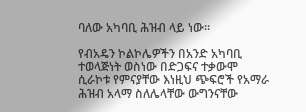ባለው አካባቢ ሕዝብ ላይ ነው።

የብአዴን ኮልኮሌዎችን በአንድ አካባቢ ተወላጅነት ወስነው በድጋፍና ተቃውሞ ሲራኮቱ የምናያቸው እነዚህ ጭፍሮች የአማራ ሕዝብ አላማ ስለሌላቸው ውግንናቸው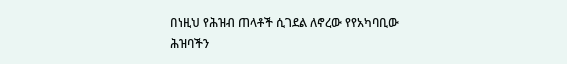በነዚህ የሕዝብ ጠላቶች ሲገደል ለኖረው የየአካባቢው ሕዝባችን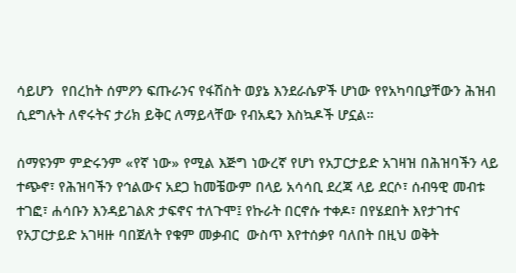ሳይሆን  የበረከት ሰምዖን ፍጡራንና የፋሽስት ወያኔ እንደራሴዎች ሆነው የየአካባቢያቸውን ሕዝብ ሲደግሉት ለኖሩትና ታሪክ ይቅር ለማይላቸው የብአዴን እስኳዶች ሆኗል።

ሰማዩንም ምድሩንም «የኛ ነው» የሚል እጅግ ነውረኛ የሆነ የአፓርታይድ አገዛዝ በሕዝባችን ላይ ተጭኖ፣ የሕዝባችን የኅልውና አደጋ ከመቼውም በላይ አሳሳቢ ደረጃ ላይ ደርሶ፣ ሰብዓዊ መብቱ ተገፎ፣ ሐሳቡን እንዳይገልጽ ታፍኖና ተለጉሞ፤ የኩራት በርኖሱ ተቀዶ፣ በየሄደበት እየታገተና  የአፓርታይድ አገዛዙ ባበጀለት የቁም መቃብር  ውስጥ እየተሰቃየ ባለበት በዚህ ወቅት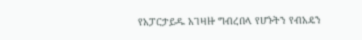የአፓርታይዱ አገዛዙ ግብረበላ የሆኑትን የብአዴን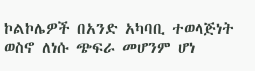ኮልኮሌዎች በአንድ አካባቢ ተወላጅነት ወስኖ ለነሱ ጭፍራ መሆንም ሆነ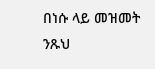በነሱ ላይ መዝመት ንጹህ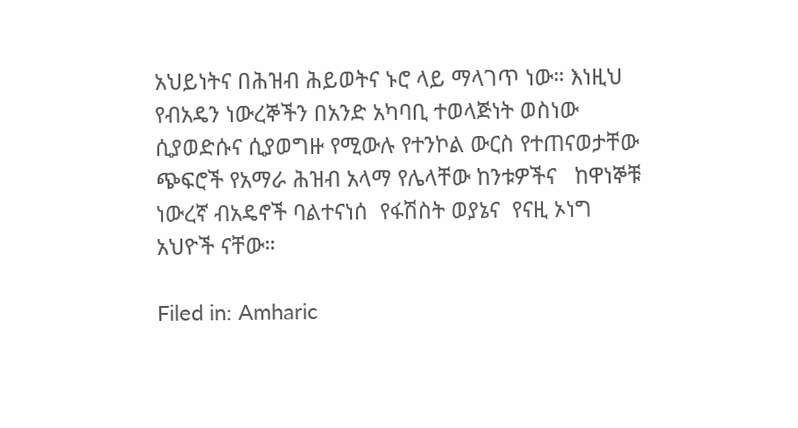አህይነትና በሕዝብ ሕይወትና ኑሮ ላይ ማላገጥ ነው። እነዚህ የብአዴን ነውረኞችን በአንድ አካባቢ ተወላጅነት ወስነው ሲያወድሱና ሲያወግዙ የሚውሉ የተንኮል ውርስ የተጠናወታቸው ጭፍሮች የአማራ ሕዝብ አላማ የሌላቸው ከንቱዎችና   ከዋነኞቹ ነውረኛ ብአዴኖች ባልተናነሰ  የፋሽስት ወያኔና  የናዚ ኦነግ አህዮች ናቸው።

Filed in: Amharic